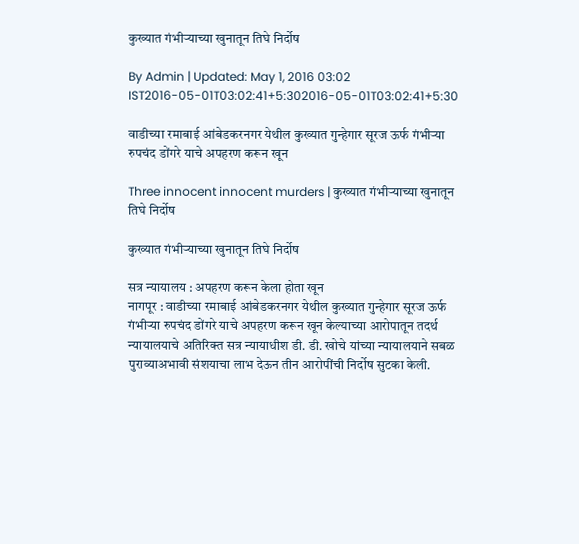कुख्यात गंभीऱ्याच्या खुनातून तिघे निर्दोष

By Admin | Updated: May 1, 2016 03:02 IST2016-05-01T03:02:41+5:302016-05-01T03:02:41+5:30

वाडीच्या रमाबाई आंबेडकरनगर येथील कुख्यात गुन्हेगार सूरज ऊर्फ गंभीऱ्या रुपचंद डोंगरे याचे अपहरण करून खून

Three innocent innocent murders | कुख्यात गंभीऱ्याच्या खुनातून तिघे निर्दोष

कुख्यात गंभीऱ्याच्या खुनातून तिघे निर्दोष

सत्र न्यायालय : अपहरण करून केला होता खून
नागपूर : वाडीच्या रमाबाई आंबेडकरनगर येथील कुख्यात गुन्हेगार सूरज ऊर्फ गंभीऱ्या रुपचंद डोंगरे याचे अपहरण करून खून केल्याच्या आरोपातून तदर्थ न्यायालयाचे अतिरिक्त सत्र न्यायाधीश डी. डी. खोचे यांच्या न्यायालयाने सबळ पुराव्याअभावी संशयाचा लाभ देऊन तीन आरोपींची निर्दोष सुटका केली.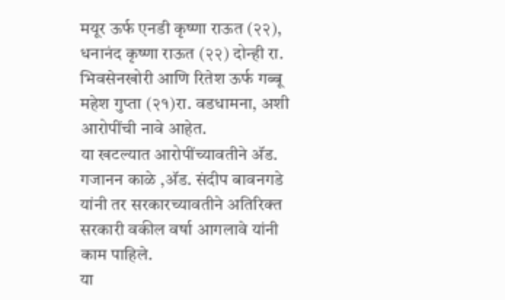मयूर ऊर्फ एनडी कृष्णा राऊत (२२), धनानंद कृष्णा राऊत (२२) दोन्ही रा. भिवसेनखोरी आणि रितेश ऊर्फ गब्बू महेश गुप्ता (२१)रा. वडधामना, अशी आरोपींची नावे आहेत.
या खटल्यात आरोपींच्यावतीने अ‍ॅड. गजानन काळे ,अ‍ॅड. संदीप बावनगडे यांनी तर सरकारच्यावतीने अतिरिक्त सरकारी वकील वर्षा आगलावे यांनी काम पाहिले.
या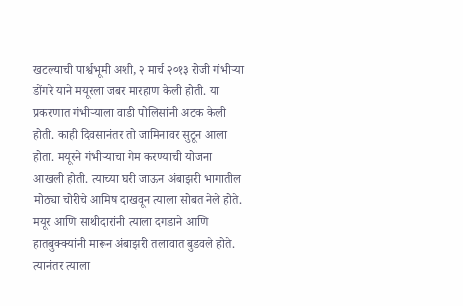खटल्याची पार्श्वभूमी अशी, २ मार्च २०१३ रोजी गंभीऱ्या डोंगरे याने मयूरला जबर मारहाण केली होती. या प्रकरणात गंभीऱ्याला वाडी पोलिसांनी अटक केली होती. काही दिवसानंतर तो जामिनावर सुटून आला होता. मयूरने गंभीऱ्याचा गेम करण्याची योजना आखली होती. त्याच्या घरी जाऊन अंबाझरी भागातील मोठ्या चोरीचे आमिष दाखवून त्याला सोबत नेले होते. मयूर आणि साथीदारांनी त्याला दगडाने आणि हातबुक्क्यांनी मारून अंबाझरी तलावात बुडवले होते. त्यानंतर त्याला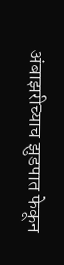अंबाझरीच्याच झुडपात फेकून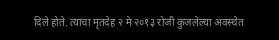दिले होते. त्याचा मृतदेह २ मे २०१३ रोजी कुजलेल्या अवस्थेत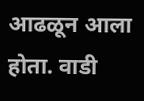आढळून आला होता. वाडी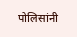पोलिसांनी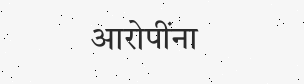आरोपींना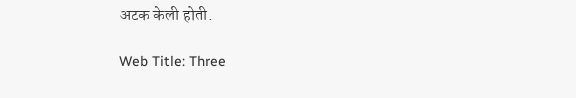अटक केली होती.

Web Title: Three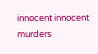innocent innocent murders